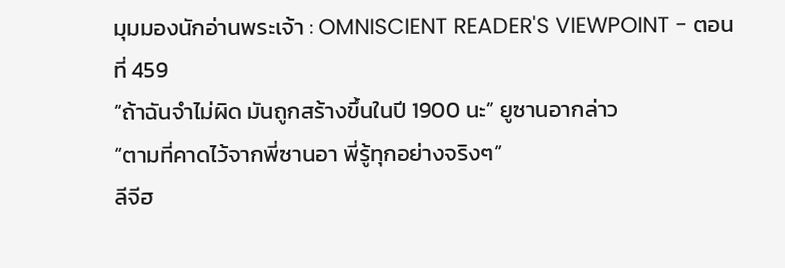มุมมองนักอ่านพระเจ้า : OMNISCIENT READER'S VIEWPOINT - ตอนที่ 459
“ถ้าฉันจำไม่ผิด มันถูกสร้างขึ้นในปี 1900 นะ” ยูซานอากล่าว
“ตามที่คาดไว้จากพี่ซานอา พี่รู้ทุกอย่างจริงๆ”
ลีจีฮ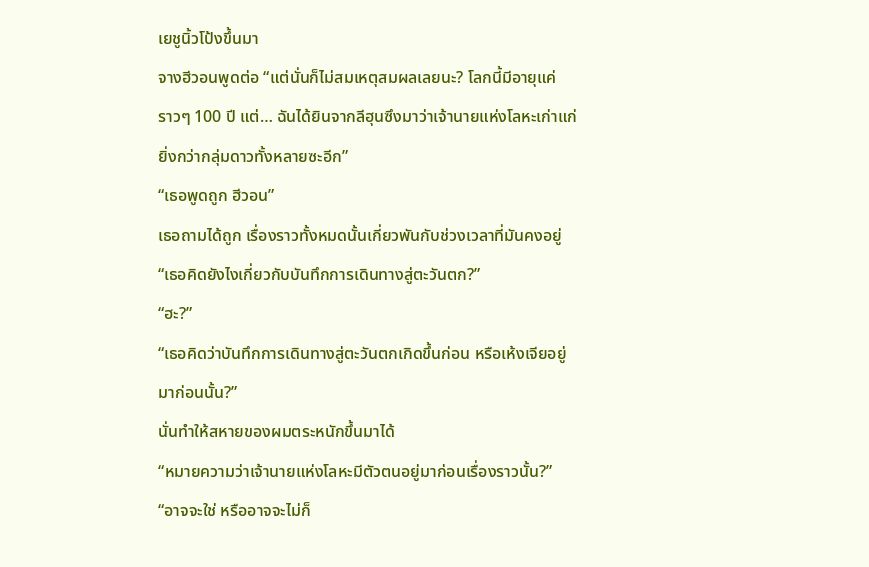เยชูนิ้วโป้งขึ้นมา
จางฮีวอนพูดต่อ “แต่นั่นก็ไม่สมเหตุสมผลเลยนะ? โลกนี้มีอายุแค่
ราวๆ 100 ปี แต่… ฉันได้ยินจากลีฮุนซึงมาว่าเจ้านายแห่งโลหะเก่าแก่
ยิ่งกว่ากลุ่มดาวทั้งหลายซะอีก”
“เธอพูดถูก ฮีวอน”
เธอถามได้ถูก เรื่องราวทั้งหมดนั้นเกี่ยวพันกับช่วงเวลาที่มันคงอยู่
“เธอคิดยังไงเกี่ยวกับบันทึกการเดินทางสู่ตะวันตก?”
“ฮะ?”
“เธอคิดว่าบันทึกการเดินทางสู่ตะวันตกเกิดขึ้นก่อน หรือเห้งเจียอยู่
มาก่อนนั้น?”
นั่นทำให้สหายของผมตระหนักขึ้นมาได้
“หมายความว่าเจ้านายแห่งโลหะมีตัวตนอยู่มาก่อนเรื่องราวนั้น?”
“อาจจะใช่ หรืออาจจะไม่ก็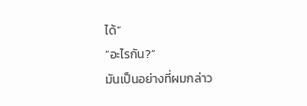ได้”
“อะไรกัน?”
มันเป็นอย่างที่ผมกล่าว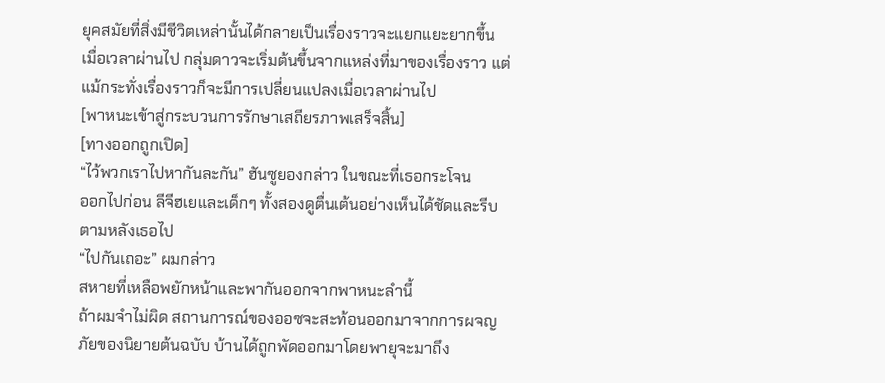ยุคสมัยที่สิ่งมีชีวิตเหล่านั้นได้กลายเป็นเรื่องราวจะแยกแยะยากขึ้น
เมื่อเวลาผ่านไป กลุ่มดาวจะเริ่มต้นขึ้นจากแหล่งที่มาของเรื่องราว แต่
แม้กระทั่งเรื่องราวก็จะมีการเปลี่ยนแปลงเมื่อเวลาผ่านไป
[พาหนะเข้าสู่กระบวนการรักษาเสถียรภาพเสร็จสิ้น]
[ทางออกถูกเปิด]
“ไว้พวกเราไปหากันละกัน” ฮันซูยองกล่าว ในขณะที่เธอกระโจน
ออกไปก่อน ลีจีฮเยและเด็กๆ ทั้งสองดูตื่นเต้นอย่างเห็นได้ชัดและรีบ
ตามหลังเธอไป
“ไปกันเถอะ” ผมกล่าว
สหายที่เหลือพยักหน้าและพากันออกจากพาหนะลำนี้
ถ้าผมจำไม่ผิด สถานการณ์ของออซจะสะท้อนออกมาจากการผจญ
ภัยของนิยายต้นฉบับ บ้านได้ถูกพัดออกมาโดยพายุจะมาถึง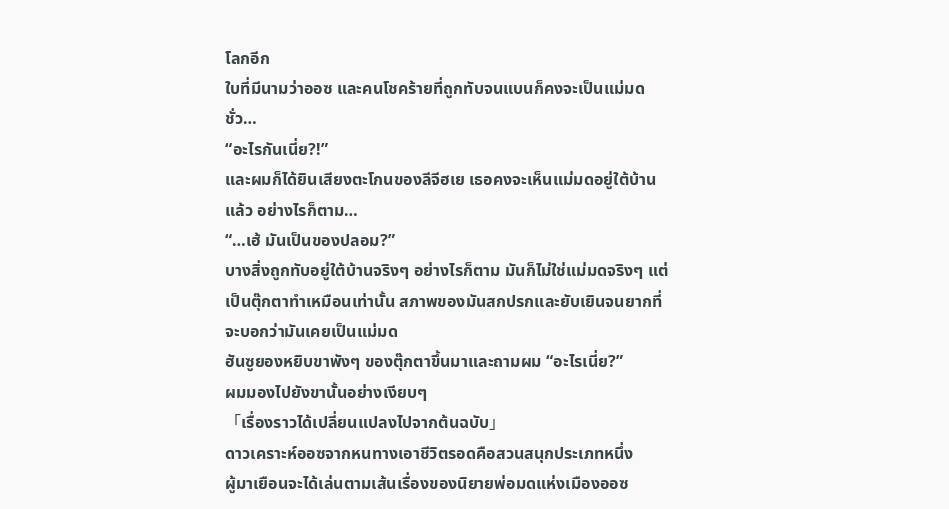โลกอีก
ใบที่มีนามว่าออซ และคนโชคร้ายที่ถูกทับจนแบนก็คงจะเป็นแม่มด
ชั่ว…
“อะไรกันเนี่ย?!”
และผมก็ได้ยินเสียงตะโกนของลีจีฮเย เธอคงจะเห็นแม่มดอยู่ใต้บ้าน
แล้ว อย่างไรก็ตาม…
“…เฮ้ มันเป็นของปลอม?”
บางสิ่งถูกทับอยู่ใต้บ้านจริงๆ อย่างไรก็ตาม มันก็ไม่ใช่แม่มดจริงๆ แต่
เป็นตุ๊กตาทำเหมือนเท่านั้น สภาพของมันสกปรกและยับเยินจนยากที่
จะบอกว่ามันเคยเป็นแม่มด
ฮันซูยองหยิบขาพังๆ ของตุ๊กตาขึ้นมาและถามผม “อะไรเนี่ย?”
ผมมองไปยังขานั้นอย่างเงียบๆ
「เรื่องราวได้เปลี่ยนแปลงไปจากต้นฉบับ」
ดาวเคราะห์ออซจากหนทางเอาชีวิตรอดคือสวนสนุกประเภทหนึ่ง
ผู้มาเยือนจะได้เล่นตามเส้นเรื่องของนิยายพ่อมดแห่งเมืองออซ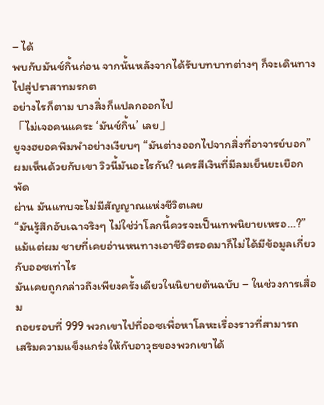– ได้
พบกับมันช์กิ้นก่อน จากนั้นหลังจากได้รับบทบาทต่างๆ ก็จะเดินทาง
ไปสู่ปราสาทมรกต
อย่างไรก็ตาม บางสิ่งก็แปลกออกไป
「ไม่เจอคนแคระ ‘มันช์กิ้น’ เลย」
ยูจงฮยอคพึมพำอย่างเงียบๆ “มันต่างออกไปจากสิ่งที่อาจารย์บอก”
ผมเห็นด้วยกับเขา วิวนี้มันอะไรกัน? นครสีเงินที่มีลมเย็นยะเยือกพัด
ผ่าน มันแทบจะไม่มีสัญญาณแห่งชีวิตเลย
“มันรู้สึกอับเฉาจริงๆ ไม่ใช่ว่าโลกนี้ควรจะเป็นเทพนิยายเหรอ…?”
แม้แต่ผม ชายที่เคยอ่านหนทางเอาชีวิตรอดมาก็ไม่ได้มีข้อมูลเกี่ยว
กับออซเท่าไร
มันเคยถูกกล่าวถึงเพียงครั้งเดียวในนิยายต้นฉบับ – ในช่วงการเสื่อม
ถอยรอบที่ 999 พวกเขาไปที่ออซเพื่อหาโลหะเรื่องราวที่สามารถ
เสริมความแข็งแกร่งให้กับอาวุธของพวกเขาได้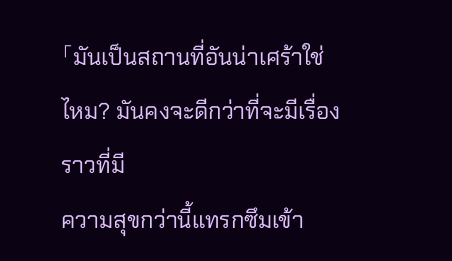「มันเป็นสถานที่อันน่าเศร้าใช่ไหม? มันคงจะดีกว่าที่จะมีเรื่องราวที่มี
ความสุขกว่านี้แทรกซึมเข้า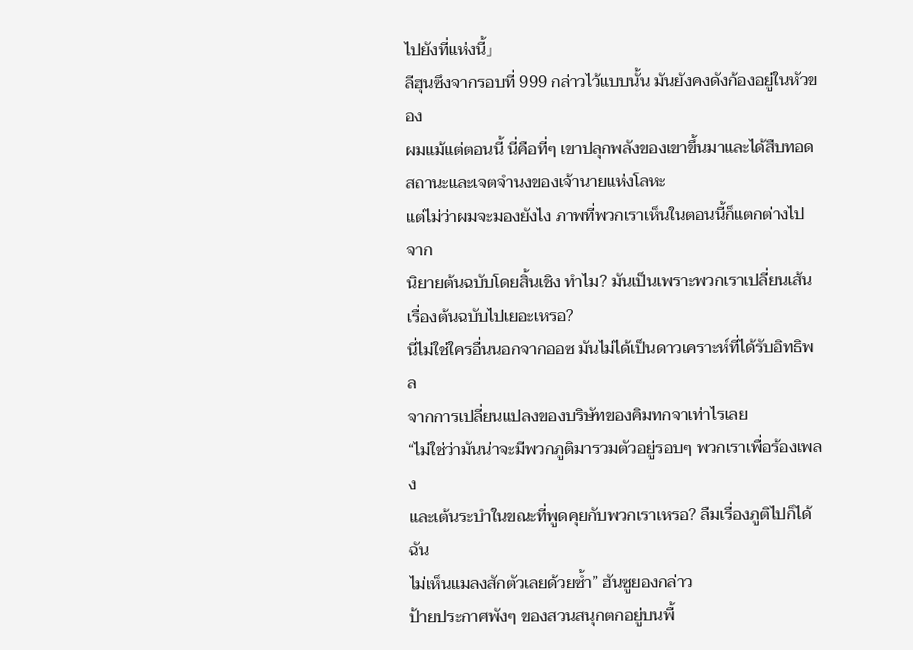ไปยังที่แห่งนี้」
ลีฮุนซึงจากรอบที่ 999 กล่าวไว้แบบนั้น มันยังคงดังก้องอยู่ในหัวของ
ผมแม้แต่ตอนนี้ นี่คือที่ๆ เขาปลุกพลังของเขาขึ้นมาและได้สืบทอด
สถานะและเจตจำนงของเจ้านายแห่งโลหะ
แต่ไม่ว่าผมจะมองยังไง ภาพที่พวกเราเห็นในตอนนี้ก็แตกต่างไปจาก
นิยายต้นฉบับโดยสิ้นเชิง ทำไม? มันเป็นเพราะพวกเราเปลี่ยนเส้น
เรื่องต้นฉบับไปเยอะเหรอ?
นี่ไม่ใช่ใครอื่นนอกจากออซ มันไม่ได้เป็นดาวเคราะห์ที่ได้รับอิทธิพล
จากการเปลี่ยนแปลงของบริษัทของคิมทกจาเท่าไรเลย
“ไม่ใช่ว่ามันน่าจะมีพวกภูติมารวมตัวอยู่รอบๆ พวกเราเพื่อร้องเพลง
และเต้นระบำในขณะที่พูดคุยกับพวกเราเหรอ? ลืมเรื่องภูติไปก็ได้ ฉัน
ไม่เห็นแมลงสักตัวเลยด้วยซํ้า” ฮันซูยองกล่าว
ป้ายประกาศพังๆ ของสวนสนุกตกอยู่บนพื้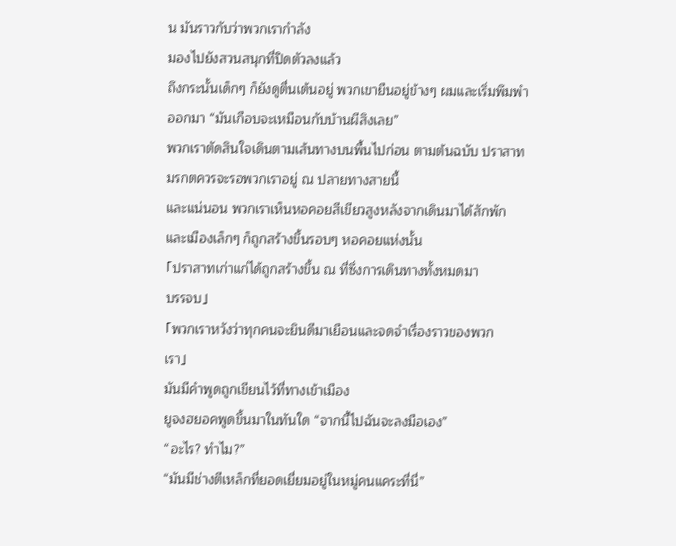น มันราวกับว่าพวกเรากำลัง
มองไปยังสวนสนุกที่ปิดตัวลงแล้ว
ถึงกระนั้นเด็กๆ ก็ยังดูตื่นเต้นอยู่ พวกเขายืนอยู่ข้างๆ ผมและเริ่มพึมพำ
ออกมา “มันเกือบจะเหมือนกับบ้านผีสิงเลย”
พวกเราตัดสินใจเดินตามเส้นทางบนพื้นไปก่อน ตามต้นฉบับ ปราสาท
มรกตควรจะรอพวกเราอยู่ ณ ปลายทางสายนี้
และแน่นอน พวกเราเห็นหอคอยสีเขียวสูงหลังจากเดินมาได้สักพัก
และเมืองเล็กๆ ก็ถูกสร้างขึ้นรอบๆ หอคอยแห่งนั้น
「ปราสาทเก่าแก่ได้ถูกสร้างขึ้น ณ ที่ซึ่งการเดินทางทั้งหมดมา
บรรจบ」
「พวกเราหวังว่าทุกคนจะยินดีมาเยือนและจดจำเรื่องราวของพวก
เรา」
มันมีคำพูดถูกเขียนไว้ที่ทางเข้าเมือง
ยูจงฮยอคพูดขึ้นมาในทันใด “จากนี้ไปฉันจะลงมือเอง”
“อะไร? ทำไม?”
“มันมีช่างตีเหล็กที่ยอดเยี่ยมอยู่ในหมู่คนแคระที่นี่”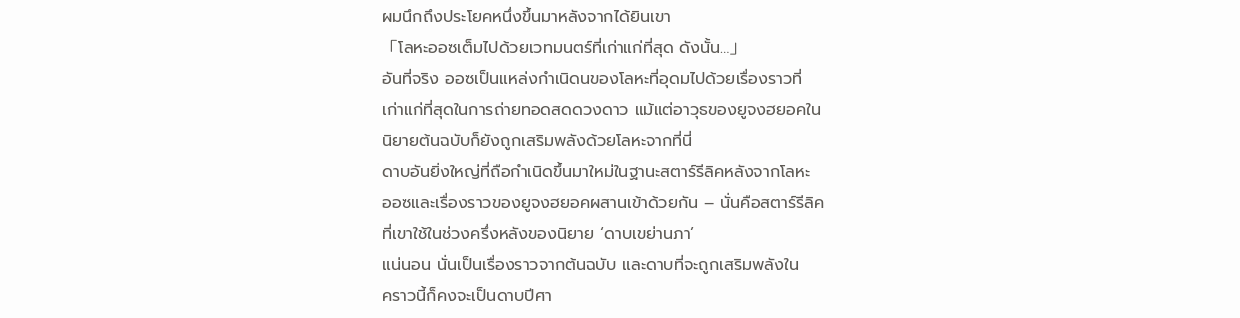ผมนึกถึงประโยคหนึ่งขึ้นมาหลังจากได้ยินเขา
「โลหะออซเต็มไปด้วยเวทมนตร์ที่เก่าแก่ที่สุด ดังนั้น…」
อันที่จริง ออซเป็นแหล่งกำเนิดนของโลหะที่อุดมไปด้วยเรื่องราวที่
เก่าแก่ที่สุดในการถ่ายทอดสดดวงดาว แม้แต่อาวุธของยูจงฮยอคใน
นิยายต้นฉบับก็ยังถูกเสริมพลังด้วยโลหะจากที่นี่
ดาบอันยิ่งใหญ่ที่ถือกำเนิดขึ้นมาใหม่ในฐานะสตาร์รีลิคหลังจากโลหะ
ออซและเรื่องราวของยูจงฮยอคผสานเข้าด้วยกัน – นั่นคือสตาร์รีลิค
ที่เขาใช้ในช่วงครึ่งหลังของนิยาย ‘ดาบเขย่านภา’
แน่นอน นั่นเป็นเรื่องราวจากต้นฉบับ และดาบที่จะถูกเสริมพลังใน
คราวนี้ก็คงจะเป็นดาบปีศา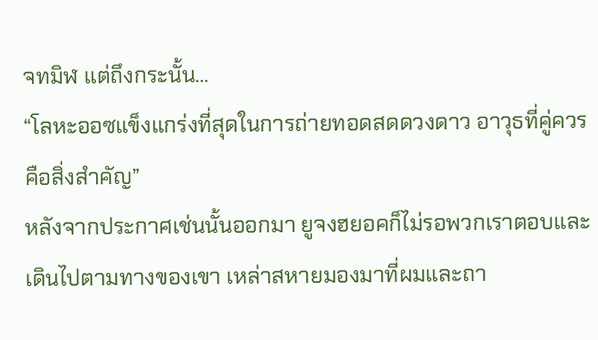จทมิฬ แต่ถึงกระนั้น…
“โลหะออซแข็งแกร่งที่สุดในการถ่ายทอดสดดวงดาว อาวุธที่คู่ควร
คือสิ่งสำคัญ”
หลังจากประกาศเช่นนั้นออกมา ยูจงฮยอคก็ไม่รอพวกเราตอบและ
เดินไปตามทางของเขา เหล่าสหายมองมาที่ผมและถา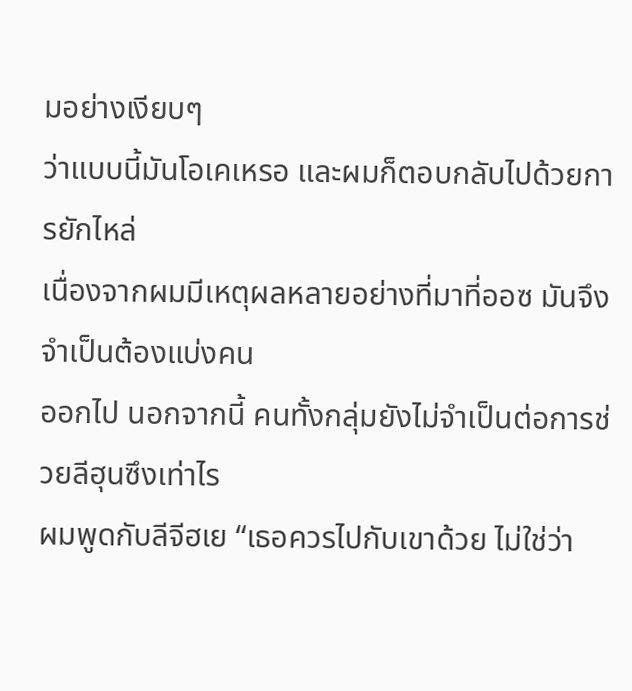มอย่างเงียบๆ
ว่าแบบนี้มันโอเคเหรอ และผมก็ตอบกลับไปด้วยการยักไหล่
เนื่องจากผมมีเหตุผลหลายอย่างที่มาที่ออซ มันจึงจำเป็นต้องแบ่งคน
ออกไป นอกจากนี้ คนทั้งกลุ่มยังไม่จำเป็นต่อการช่วยลีฮุนซึงเท่าไร
ผมพูดกับลีจีฮเย “เธอควรไปกับเขาด้วย ไม่ใช่ว่า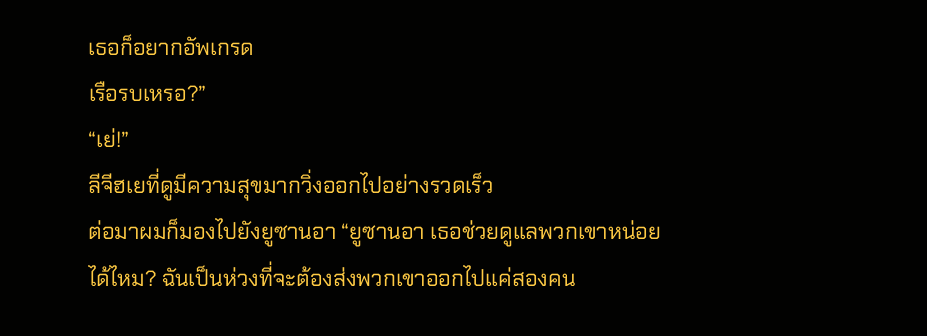เธอก็อยากอัพเกรด
เรือรบเหรอ?”
“เย่!”
ลีจีฮเยที่ดูมีความสุขมากวิ่งออกไปอย่างรวดเร็ว
ต่อมาผมก็มองไปยังยูซานอา “ยูซานอา เธอช่วยดูแลพวกเขาหน่อย
ได้ไหม? ฉันเป็นห่วงที่จะต้องส่งพวกเขาออกไปแค่สองคน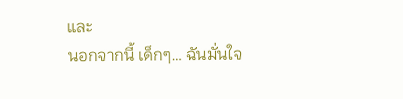และ
นอกจากนี้ เด็กๆ… ฉันมั่นใจ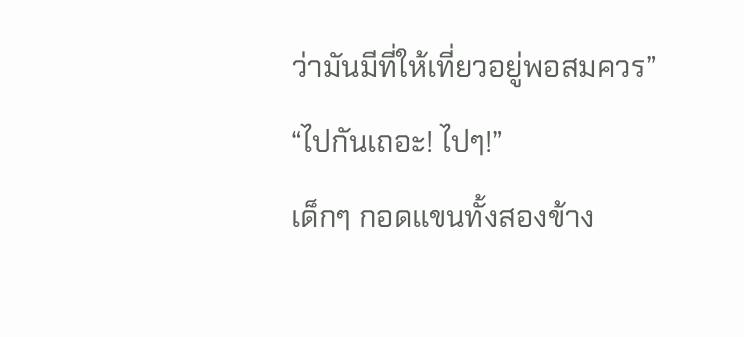ว่ามันมีที่ให้เที่ยวอยู่พอสมควร”
“ไปกันเถอะ! ไปๆ!”
เด็กๆ กอดแขนทั้งสองข้าง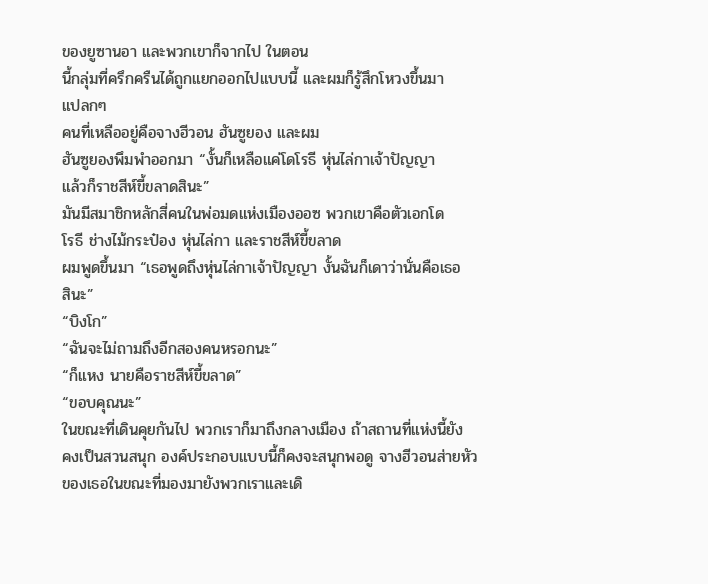ของยูซานอา และพวกเขาก็จากไป ในตอน
นี้กลุ่มที่ครึกครืนได้ถูกแยกออกไปแบบนี้ และผมก็รู้สึกโหวงขึ้นมา
แปลกๆ
คนที่เหลืออยู่คือจางฮีวอน ฮันซูยอง และผม
ฮันซูยองพึมพำออกมา “งั้นก็เหลือแค่โดโรธี หุ่นไล่กาเจ้าปัญญา
แล้วก็ราชสีห์ขี้ขลาดสินะ”
มันมีสมาชิกหลักสี่คนในพ่อมดแห่งเมืองออซ พวกเขาคือตัวเอกโด
โรธี ช่างไม้กระป๋อง หุ่นไล่กา และราชสีห์ขี้ขลาด
ผมพูดขึ้นมา “เธอพูดถึงหุ่นไล่กาเจ้าปัญญา งั้นฉันก็เดาว่านั่นคือเธอ
สินะ”
“บิงโก”
“ฉันจะไม่ถามถึงอีกสองคนหรอกนะ”
“ก็แหง นายคือราชสีห์ขี้ขลาด”
“ขอบคุณนะ”
ในขณะที่เดินคุยกันไป พวกเราก็มาถึงกลางเมือง ถ้าสถานที่แห่งนี้ยัง
คงเป็นสวนสนุก องค์ประกอบแบบนี้ก็คงจะสนุกพอดู จางฮีวอนส่ายหัว
ของเธอในขณะที่มองมายังพวกเราและเดิ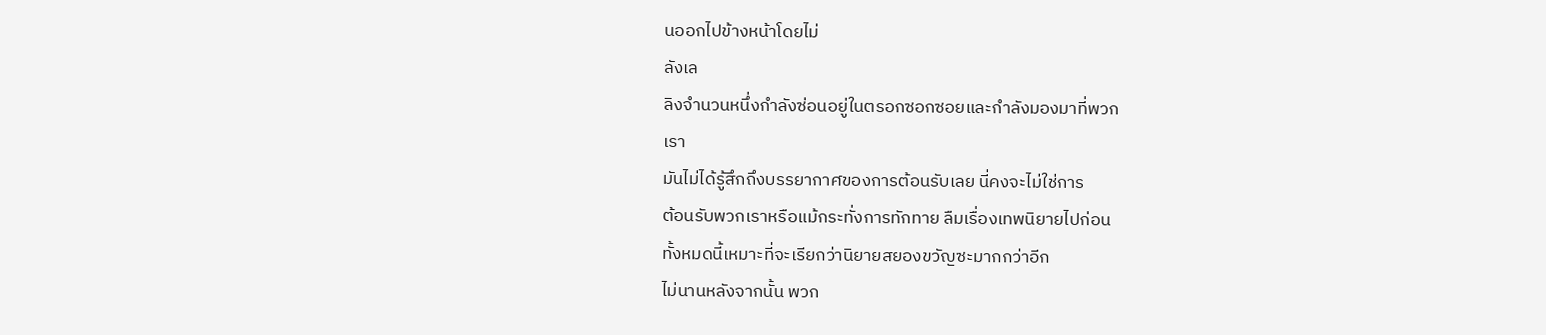นออกไปข้างหน้าโดยไม่
ลังเล
ลิงจำนวนหนึ่งกำลังซ่อนอยู่ในตรอกซอกซอยและกำลังมองมาที่พวก
เรา
มันไม่ได้รู้สึกถึงบรรยากาศของการต้อนรับเลย นี่คงจะไม่ใช่การ
ต้อนรับพวกเราหรือแม้กระทั่งการทักทาย ลืมเรื่องเทพนิยายไปก่อน
ทั้งหมดนี้เหมาะที่จะเรียกว่านิยายสยองขวัญซะมากกว่าอีก
ไม่นานหลังจากนั้น พวก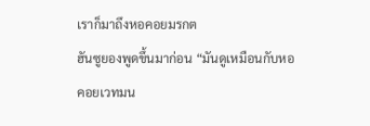เราก็มาถึงหอคอยมรกต
ฮันซูยองพูดขึ้นมาก่อน “มันดูเหมือนกับหอคอยเวทมน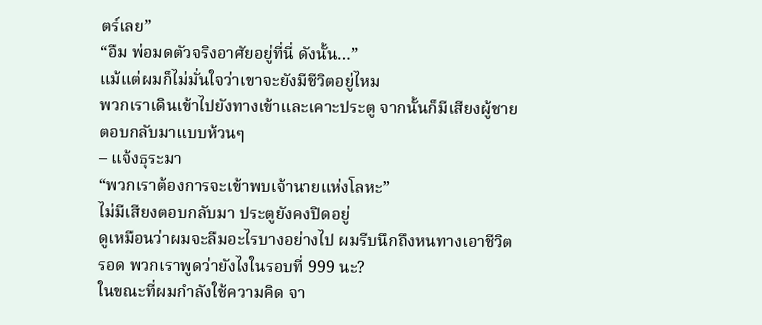ตร์เลย”
“อืม พ่อมดตัวจริงอาศัยอยู่ที่นี่ ดังนั้น…”
แม้แต่ผมก็ไม่มั่นใจว่าเขาจะยังมีชีวิตอยู่ไหม
พวกเราเดินเข้าไปยังทางเข้าและเคาะประตู จากนั้นก็มีเสียงผู้ชาย
ตอบกลับมาแบบห้วนๆ
– แจ้งธุระมา
“พวกเราต้องการจะเข้าพบเจ้านายแห่งโลหะ”
ไม่มีเสียงตอบกลับมา ประตูยังคงปิดอยู่
ดูเหมือนว่าผมจะลืมอะไรบางอย่างไป ผมรีบนึกถึงหนทางเอาชีวิต
รอด พวกเราพูดว่ายังไงในรอบที่ 999 นะ?
ในขณะที่ผมกำลังใช้ความคิด จา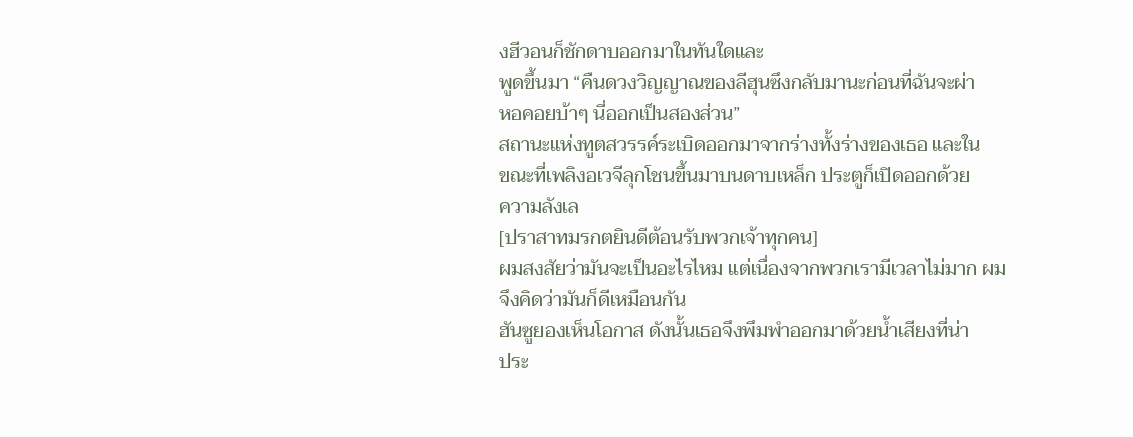งฮีวอนก็ชักดาบออกมาในทันใดและ
พูดขึ้นมา “คืนดวงวิญญาณของลีฮุนซึงกลับมานะก่อนที่ฉันจะผ่า
หอคอยบ้าๆ นี่ออกเป็นสองส่วน”
สถานะแห่งทูตสวรรค์ระเบิดออกมาจากร่างทั้งร่างของเธอ และใน
ขณะที่เพลิงอเวจีลุกโชนขึ้นมาบนดาบเหล็ก ประตูก็เปิดออกด้วย
ความลังเล
[ปราสาทมรกตยินดีต้อนรับพวกเจ้าทุกคน]
ผมสงสัยว่ามันจะเป็นอะไรไหม แต่เนื่องจากพวกเรามีเวลาไม่มาก ผม
จึงคิดว่ามันก็ดีเหมือนกัน
ฮันซูยองเห็นโอกาส ดังนั้นเธอจึงพึมพำออกมาด้วยนํ้าเสียงที่น่า
ประ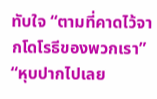ทับใจ “ตามที่คาดไว้จากโดโรธีของพวกเรา”
“หุบปากไปเลย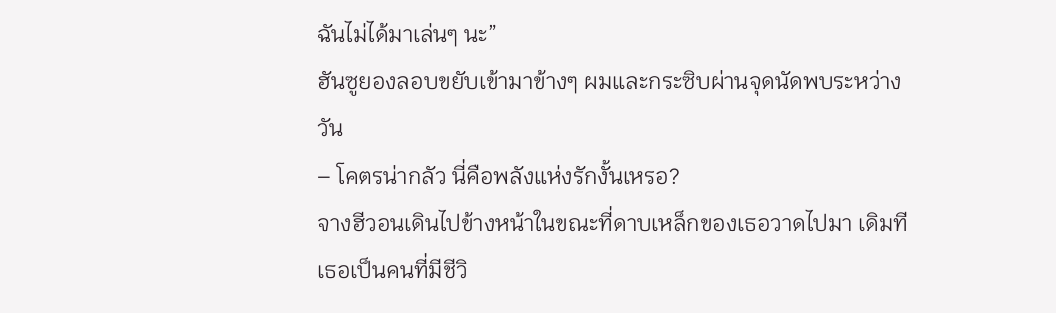ฉันไม่ได้มาเล่นๆ นะ”
ฮันซูยองลอบขยับเข้ามาข้างๆ ผมและกระซิบผ่านจุดนัดพบระหว่าง
วัน
– โคตรน่ากลัว นี่คือพลังแห่งรักงั้นเหรอ?
จางฮีวอนเดินไปข้างหน้าในขณะที่ดาบเหล็กของเธอวาดไปมา เดิมที
เธอเป็นคนที่มีชีวิ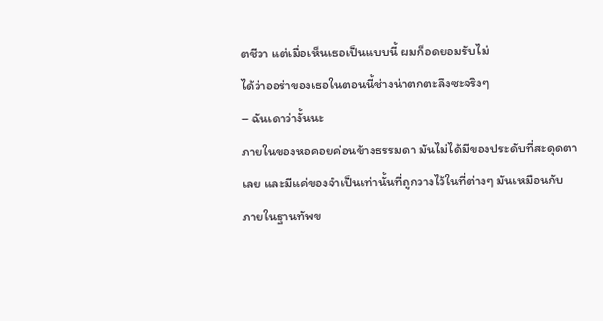ตชีวา แต่เมื่อเห็นเธอเป็นแบบนี้ ผมก็อดยอมรับไม่
ได้ว่าออร่าของเธอในตอนนี้ช่างน่าตกตะลึงซะจริงๆ
– ฉันเดาว่างั้นนะ
ภายในของหอคอยค่อนข้างธรรมดา มันไม่ได้มีของประดับที่สะดุดตา
เลย และมีแค่ของจำเป็นเท่านั้นที่ถูกวางไว้ในที่ต่างๆ มันเหมือนกับ
ภายในฐานทัพข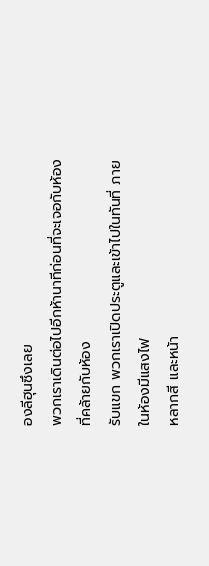องลีฮุนซึงเลย
พวกเราเดินต่อไปอีกห้านาทีก่อนที่จะเจอกับห้องที่คล้ายกับห้อง
รับแขก พวกเราเปิดประตูและเข้าไปในทันที่ ภายในห้องมีแสงไฟ
หลากสี และหน้า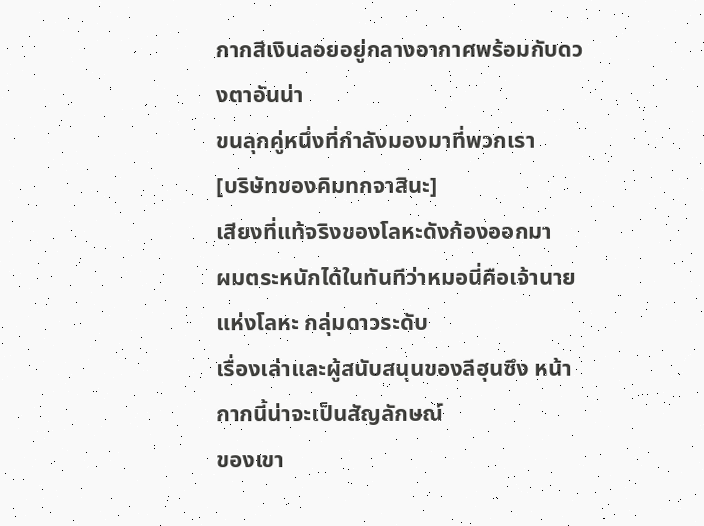กากสีเงินลอยอยู่กลางอากาศพร้อมกับดวงตาอันน่า
ขนลุกคู่หนึ่งที่กำลังมองมาที่พวกเรา
[บริษัทของคิมทกจาสินะ]
เสียงที่แท้จริงของโลหะดังก้องออกมา
ผมตระหนักได้ในทันทีว่าหมอนี่คือเจ้านายแห่งโลหะ กลุ่มดาวระดับ
เรื่องเล่าและผู้สนับสนุนของลีฮุนซึง หน้ากากนี้น่าจะเป็นสัญลักษณ์
ของเขา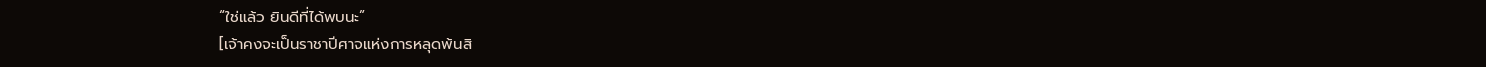“ใช่แล้ว ยินดีที่ได้พบนะ”
[เจ้าคงจะเป็นราชาปีศาจแห่งการหลุดพ้นสิ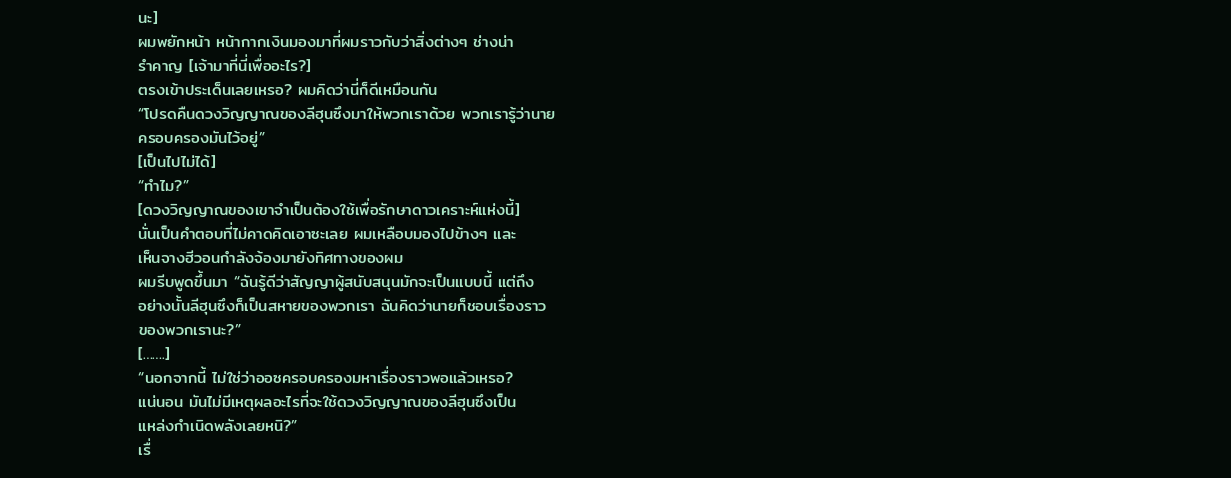นะ]
ผมพยักหน้า หน้ากากเงินมองมาที่ผมราวกับว่าสิ่งต่างๆ ช่างน่า
รำคาญ [เจ้ามาที่นี่เพื่ออะไร?]
ตรงเข้าประเด็นเลยเหรอ? ผมคิดว่านี่ก็ดีเหมือนกัน
“โปรดคืนดวงวิญญาณของลีฮุนซึงมาให้พวกเราด้วย พวกเรารู้ว่านาย
ครอบครองมันไว้อยู่”
[เป็นไปไม่ได้]
“ทำไม?”
[ดวงวิญญาณของเขาจำเป็นต้องใช้เพื่อรักษาดาวเคราะห์แห่งนี้]
นั่นเป็นคำตอบที่ไม่คาดคิดเอาซะเลย ผมเหลือบมองไปข้างๆ และ
เห็นจางฮีวอนกำลังจ้องมายังทิศทางของผม
ผมรีบพูดขึ้นมา “ฉันรู้ดีว่าสัญญาผู้สนับสนุนมักจะเป็นแบบนี้ แต่ถึง
อย่างนั้นลีฮุนซึงก็เป็นสหายของพวกเรา ฉันคิดว่านายก็ชอบเรื่องราว
ของพวกเรานะ?”
[…….]
“นอกจากนี้ ไม่ใช่ว่าออซครอบครองมหาเรื่องราวพอแล้วเหรอ?
แน่นอน มันไม่มีเหตุผลอะไรที่จะใช้ดวงวิญญาณของลีฮุนซึงเป็น
แหล่งกำเนิดพลังเลยหนิ?”
เรื่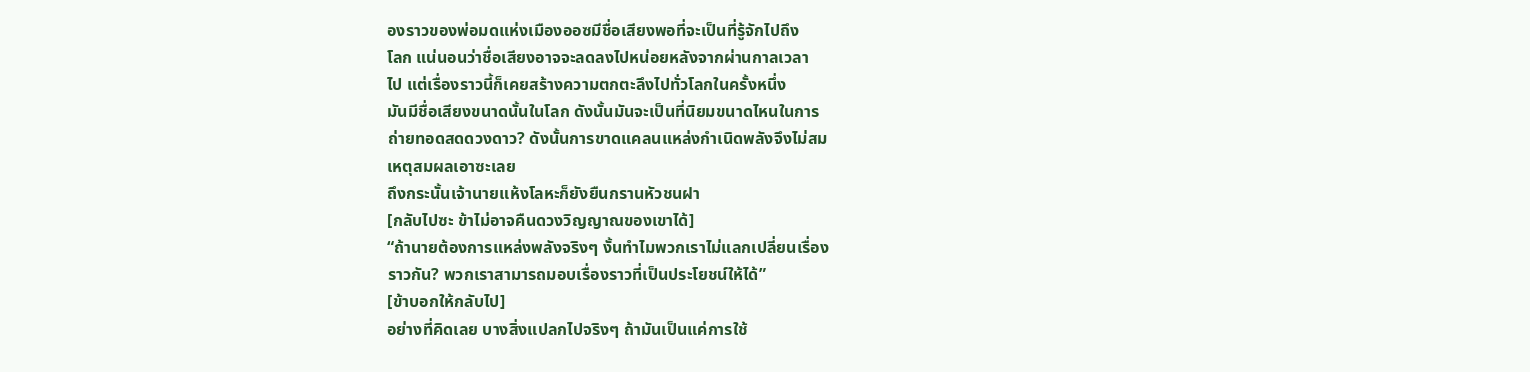องราวของพ่อมดแห่งเมืองออซมีชื่อเสียงพอที่จะเป็นที่รู้จักไปถึง
โลก แน่นอนว่าชื่อเสียงอาจจะลดลงไปหน่อยหลังจากผ่านกาลเวลา
ไป แต่เรื่องราวนี้ก็เคยสร้างความตกตะลึงไปทั่วโลกในครั้งหนึ่ง
มันมีชื่อเสียงขนาดนั้นในโลก ดังนั้นมันจะเป็นที่นิยมขนาดไหนในการ
ถ่ายทอดสดดวงดาว? ดังนั้นการขาดแคลนแหล่งกำเนิดพลังจึงไม่สม
เหตุสมผลเอาซะเลย
ถึงกระนั้นเจ้านายแห้งโลหะก็ยังยืนกรานหัวชนฝา
[กลับไปซะ ข้าไม่อาจคืนดวงวิญญาณของเขาได้]
“ถ้านายต้องการแหล่งพลังจริงๆ งั้นทำไมพวกเราไม่แลกเปลี่ยนเรื่อง
ราวกัน? พวกเราสามารถมอบเรื่องราวที่เป็นประโยชน์ให้ได้”
[ข้าบอกให้กลับไป]
อย่างที่คิดเลย บางสิ่งแปลกไปจริงๆ ถ้ามันเป็นแค่การใช้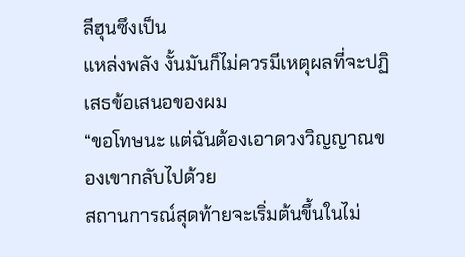ลีฮุนซึงเป็น
แหล่งพลัง งั้นมันก็ไม่ควรมีเหตุผลที่จะปฏิเสธข้อเสนอของผม
“ขอโทษนะ แต่ฉันต้องเอาดวงวิญญาณของเขากลับไปด้วย
สถานการณ์สุดท้ายจะเริ่มต้นขึ้นในไม่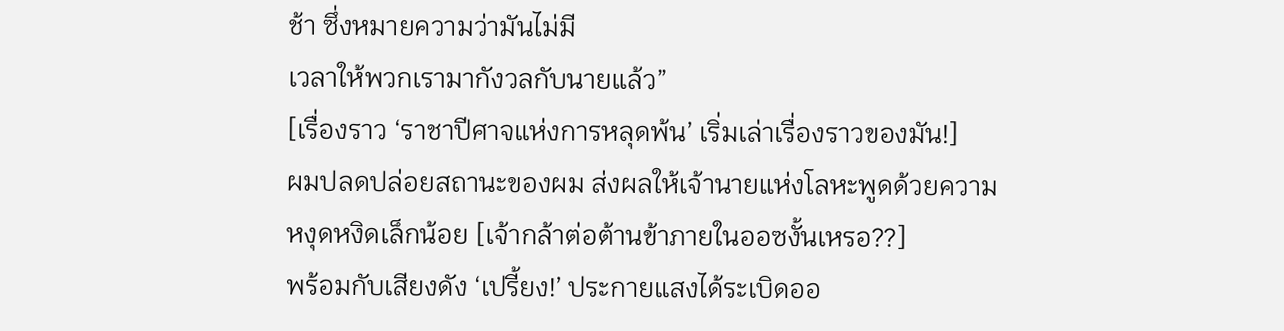ช้า ซึ่งหมายความว่ามันไม่มี
เวลาให้พวกเรามากังวลกับนายแล้ว”
[เรื่องราว ‘ราชาปีศาจแห่งการหลุดพ้น’ เริ่มเล่าเรื่องราวของมัน!]
ผมปลดปล่อยสถานะของผม ส่งผลให้เจ้านายแห่งโลหะพูดด้วยความ
หงุดหงิดเล็กน้อย [เจ้ากล้าต่อต้านข้าภายในออซงั้นเหรอ??]
พร้อมกับเสียงดัง ‘เปรี้ยง!’ ประกายแสงได้ระเบิดออ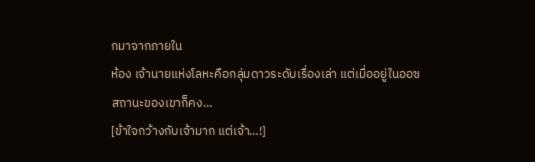กมาจากภายใน
ห้อง เจ้านายแห่งโลหะคือกลุ่มดาวระดับเรื่องเล่า แต่เมื่ออยู่ในออซ
สถานะของเขาก็คง…
[ข้าใจกว้างกับเจ้ามาก แต่เจ้า…!]